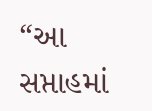“આ સપ્તાહમાં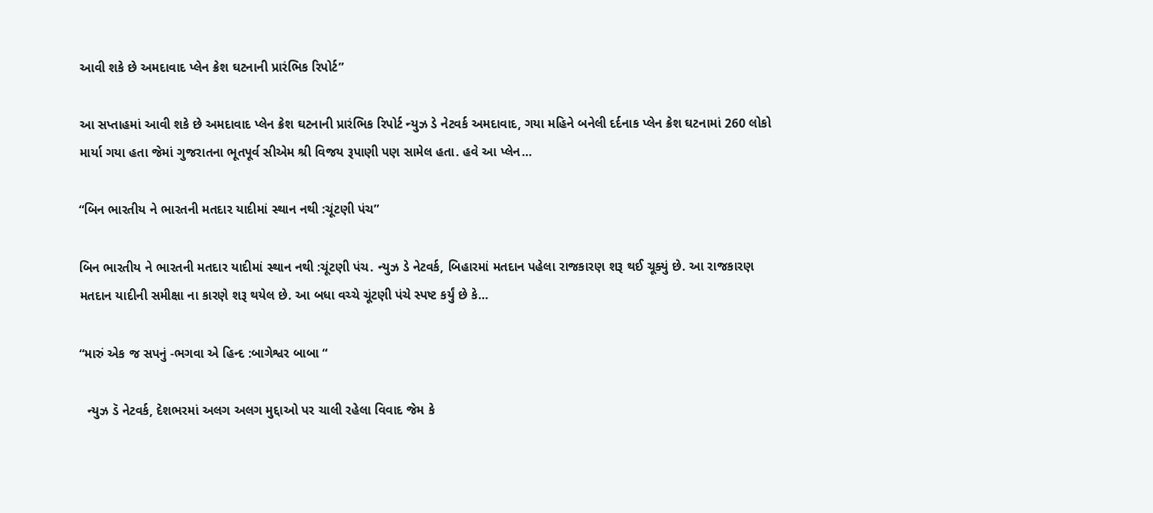આવી શકે છે અમદાવાદ પ્લેન ક્રેશ ઘટનાની પ્રારંભિક રિપોર્ટ”

આ સપ્તાહમાં આવી શકે છે અમદાવાદ પ્લેન ક્રેશ ઘટનાની પ્રારંભિક રિપોર્ટ ન્યુઝ ડે નેટવર્ક અમદાવાદ, ગયા મહિને બનેલી દર્દનાક પ્લેન ક્રેશ ઘટનામાં 260 લોકો માર્યા ગયા હતા જેમાં ગુજરાતના ભૂતપૂર્વ સીએમ શ્રી વિજય રૂપાણી પણ સામેલ હતા. હવે આ પ્લેન…

“બિન ભારતીય ને ભારતની મતદાર યાદીમાં સ્થાન નથી :ચૂંટણી પંચ”

બિન ભારતીય ને ભારતની મતદાર યાદીમાં સ્થાન નથી :ચૂંટણી પંચ. ન્યુઝ ડે નેટવર્ક, બિહારમાં મતદાન પહેલા રાજકારણ શરૂ થઈ ચૂક્યું છે. આ રાજકારણ મતદાન યાદીની સમીક્ષા ના કારણે શરૂ થયેલ છે. આ બધા વચ્ચે ચૂંટણી પંચે સ્પષ્ટ કર્યું છે કે…

“મારું એક જ સપનું -ભગવા એ હિન્દ :બાગેશ્વર બાબા “

  ન્યુઝ ડૅ નેટવર્ક, દેશભરમાં અલગ અલગ મુદ્દાઓ પર ચાલી રહેલા વિવાદ જેમ કે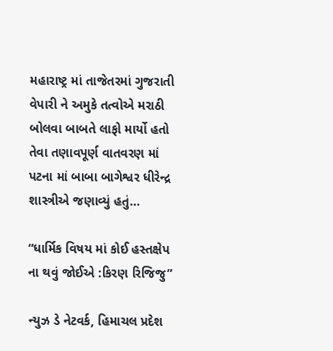મહારાષ્ટ્ર માં તાજેતરમાં ગુજરાતી વેપારી ને અમુકે તત્વોએ મરાઠી બોલવા બાબતે લાફો માર્યો હતો તેવા તણાવપૂર્ણ વાતવરણ માં પટના માં બાબા બાગેશ્વર ધીરેન્દ્ર શાસ્ત્રીએ જણાવ્યું હતું…

“ધાર્મિક વિષય માં કોઈ હસ્તક્ષેપ ના થવું જોઈએ :કિરણ રિજિજુ”

ન્યુઝ ડે નેટવર્ક, હિમાચલ પ્રદેશ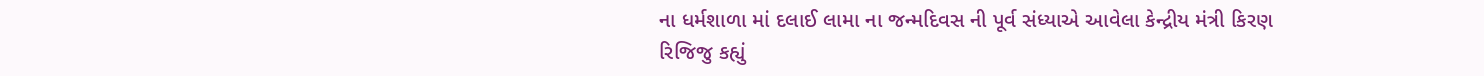ના ધર્મશાળા માં દલાઈ લામા ના જન્મદિવસ ની પૂર્વ સંધ્યાએ આવેલા કેન્દ્રીય મંત્રી કિરણ રિજિજુ કહ્યું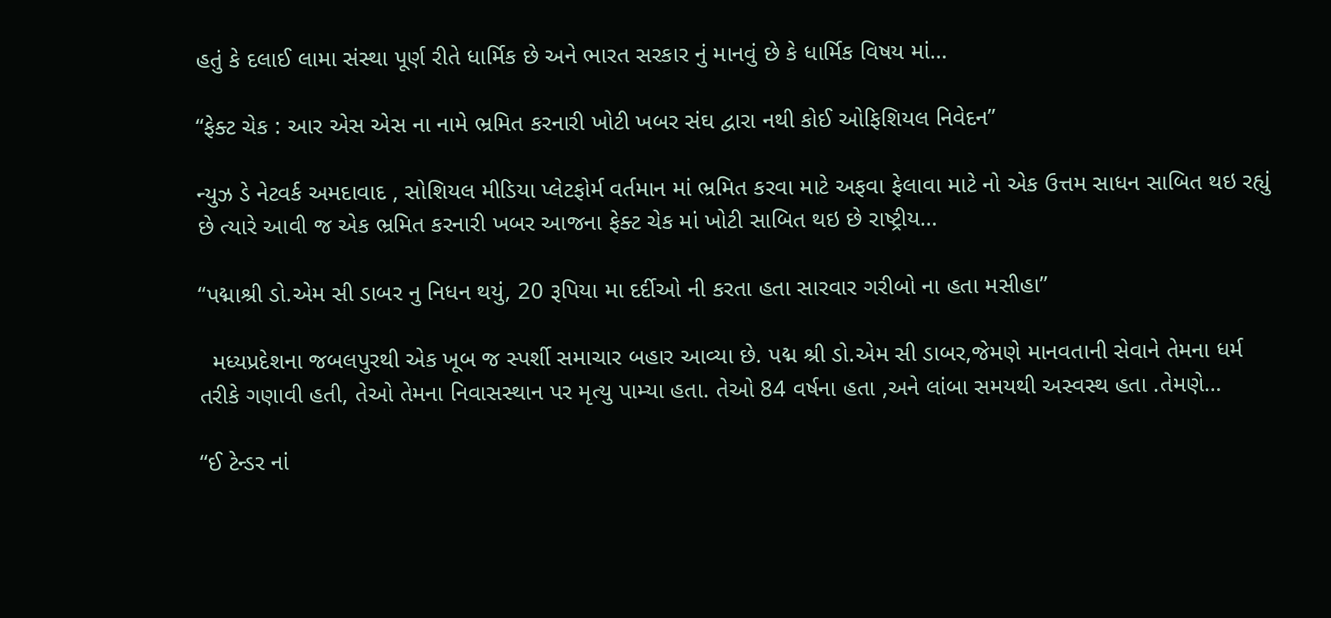હતું કે દલાઈ લામા સંસ્થા પૂર્ણ રીતે ધાર્મિક છે અને ભારત સરકાર નું માનવું છે કે ધાર્મિક વિષય માં…

“ફેક્ટ ચેક : આર એસ એસ ના નામે ભ્રમિત કરનારી ખોટી ખબર સંઘ દ્વારા નથી કોઈ ઓફિશિયલ નિવેદન”

ન્યુઝ ડે નેટવર્ક અમદાવાદ , સોશિયલ મીડિયા પ્લેટફોર્મ વર્તમાન માં ભ્રમિત કરવા માટે અફવા ફેલાવા માટે નો એક ઉત્તમ સાધન સાબિત થઇ રહ્યું છે ત્યારે આવી જ એક ભ્રમિત કરનારી ખબર આજના ફેક્ટ ચેક માં ખોટી સાબિત થઇ છે રાષ્ટ્રીય…

“પદ્માશ્રી ડો.એમ સી ડાબર નુ નિધન થયું, 20 રૂપિયા મા દર્દીઓ ની કરતા હતા સારવાર ગરીબો ના હતા મસીહા”

  મધ્યપ્રદેશના જબલપુરથી એક ખૂબ જ સ્પર્શી સમાચાર બહાર આવ્યા છે. પદ્મ શ્રી ડો.એમ સી ડાબર,જેમણે માનવતાની સેવાને તેમના ધર્મ તરીકે ગણાવી હતી, તેઓ તેમના નિવાસસ્થાન પર મૃત્યુ પામ્યા હતા. તેઓ 84 વર્ષના હતા ,અને લાંબા સમયથી અસ્વસ્થ હતા .તેમણે…

“ઈ ટેન્ડર નાં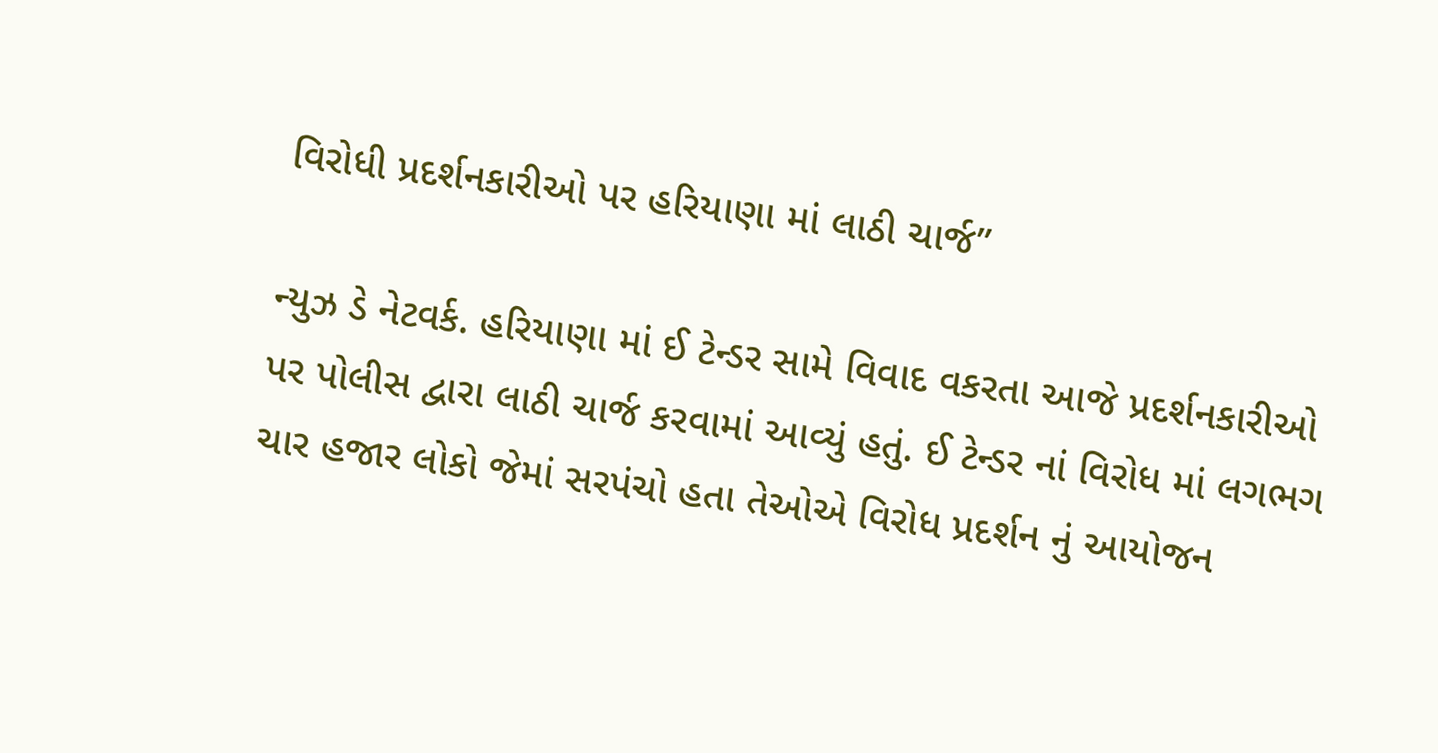વિરોધી પ્રદર્શનકારીઓ પર હરિયાણા માં લાઠી ચાર્જ”

ન્યુઝ ડે નેટવર્ક. હરિયાણા માં ઈ ટેન્ડર સામે વિવાદ વકરતા આજે પ્રદર્શનકારીઓ પર પોલીસ દ્વારા લાઠી ચાર્જ કરવામાં આવ્યું હતું. ઈ ટેન્ડર નાં વિરોધ માં લગભગ ચાર હજાર લોકો જેમાં સરપંચો હતા તેઓએ વિરોધ પ્રદર્શન નું આયોજન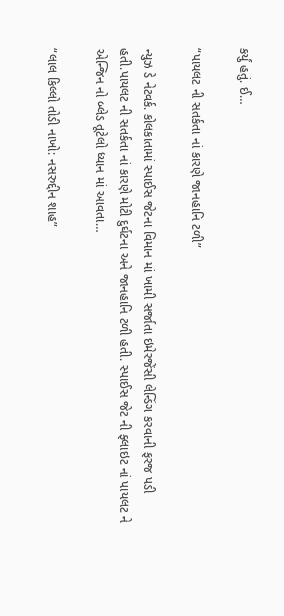કર્યું હતું. ઈ…

“પાયલટ ની સતર્કતા નાં કારણે જાનહાનિ ટળી”

ન્યુઝ ડે નેટવર્ક. કોલકાતામાં સ્પાઈસ જેટના વિમાન માં ખામી સર્જાતા ઇમેરજેંસી લેન્ડિંગ કરવાની ફરજ પડી હતી.પાયલટ ની સતર્કતા નાં કારણે મોટી દુર્ઘટના અને જાનહાનિ ટળી હતી. સ્પાઈસ જેટ ની ફ્લાઇટ નાં પાયલટ ને એન્જિન નો બ્લેડ તૂટેલો ધ્યાન માં આવતા…

“લાલ કિલ્લો તોડી નાખો: નસરુદ્દીન શાહ”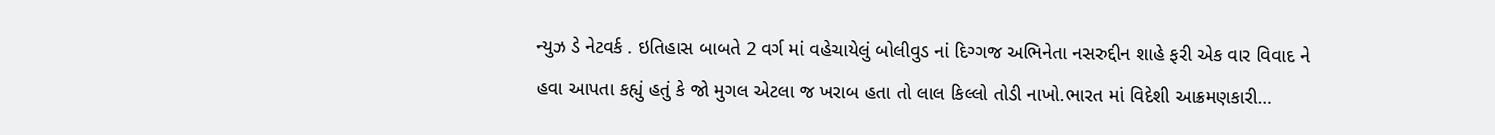ન્યુઝ ડે નેટવર્ક . ઇતિહાસ બાબતે 2 વર્ગ માં વહેચાયેલું બોલીવુડ નાં દિગ્ગજ અભિનેતા નસરુદ્દીન શાહે ફરી એક વાર વિવાદ ને હવા આપતા કહ્યું હતું કે જો મુગલ એટલા જ ખરાબ હતા તો લાલ કિલ્લો તોડી નાખો.ભારત માં વિદેશી આક્રમણકારી…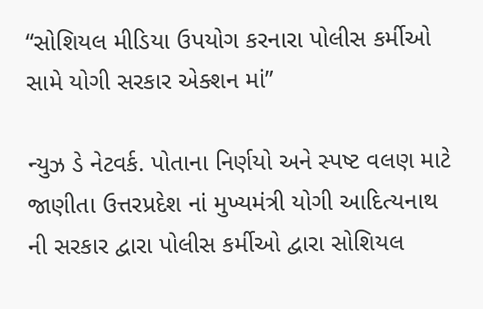“સોશિયલ મીડિયા ઉપયોગ કરનારા પોલીસ કર્મીઓ સામે યોગી સરકાર એક્શન માં”

ન્યુઝ ડે નેટવર્ક. પોતાના નિર્ણયો અને સ્પષ્ટ વલણ માટે જાણીતા ઉત્તરપ્રદેશ નાં મુખ્યમંત્રી યોગી આદિત્યનાથ ની સરકાર દ્વારા પોલીસ કર્મીઓ દ્વારા સોશિયલ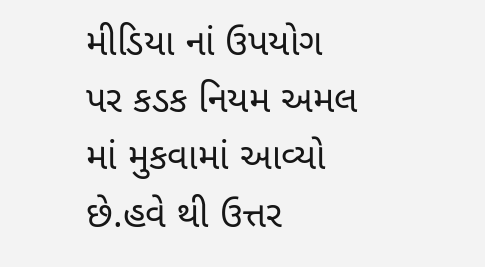મીડિયા નાં ઉપયોગ પર કડક નિયમ અમલ માં મુકવામાં આવ્યો છે.હવે થી ઉત્તર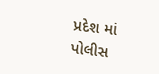પ્રદેશ માં પોલીસ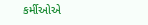કર્મીઓએ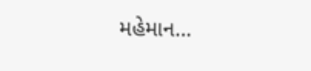મહેમાન…